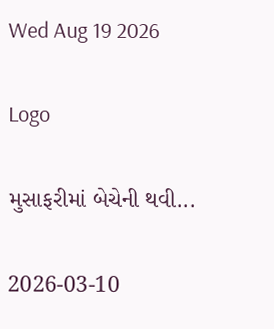Wed Aug 19 2026

Logo

મુસાફરીમાં બેચેની થવી...

2026-03-10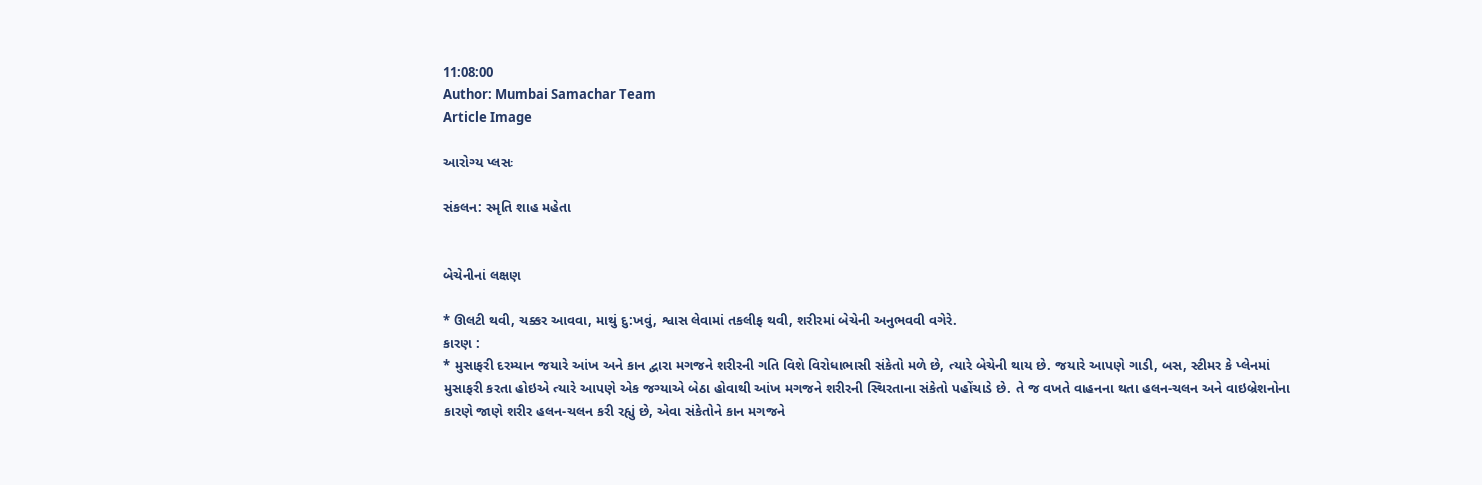11:08:00
Author: Mumbai Samachar Team
Article Image

આરોગ્ય પ્લસઃ

સંકલન: સ્મૃતિ શાહ મહેતા


બેચેનીનાં લક્ષણ

* ઊલટી થવી, ચક્કર આવવા, માથું દુ:ખવું, શ્વાસ લેવામાં તકલીફ થવી, શરીરમાં બેચેની અનુભવવી વગેરે.
કારણ :
* મુસાફરી દરમ્યાન જયારે આંખ અને કાન દ્વારા મગજને શરીરની ગતિ વિશે વિરોધાભાસી સંકેતો મળે છે, ત્યારે બેચેની થાય છે. જયારે આપણે ગાડી, બસ, સ્ટીમર કે પ્લેનમાં મુસાફરી કરતા હોઇએ ત્યારે આપણે એક જગ્યાએ બેઠા હોવાથી આંખ મગજને શરીરની સ્થિરતાના સંકેતો પહોંચાડે છે. તે જ વખતે વાહનના થતા હલન-ચલન અને વાઇબ્રેશનોના કારણે જાણે શરીર હલન-ચલન કરી રહ્યું છે, એવા સંકેતોને કાન મગજને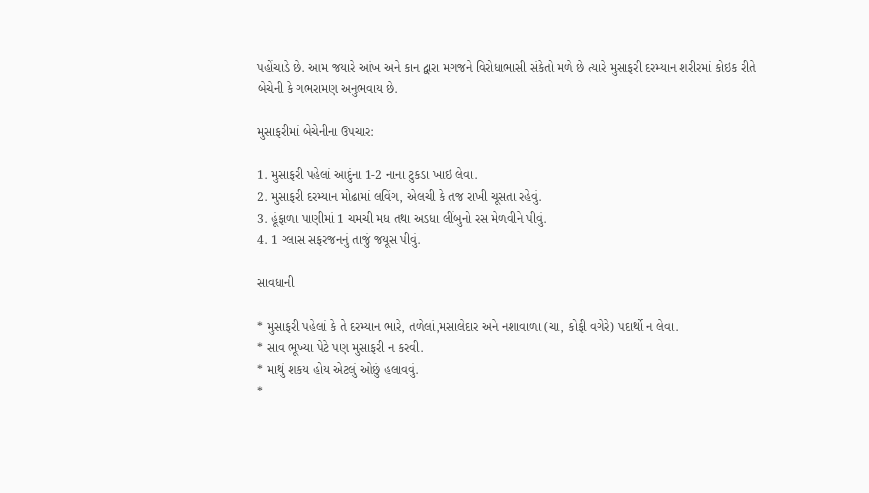પહોંચાડે છે. આમ જયારે આંખ અને કાન દ્વારા મગજને વિરોધાભાસી સંકેતો મળે છે ત્યારે મુસાફરી દરમ્યાન શરીરમાં કોઇક રીતે બેચેની કે ગભરામણ અનુભવાય છે.

મુસાફરીમાં બેચેનીના ઉપચાર:

1. મુસાફરી પહેલાં આદુંના 1-2 નાના ટુકડા ખાઇ લેવા.
2. મુસાફરી દરમ્યાન મોઢામાં લવિંગ, એલચી કે તજ રાખી ચૂસતા રહેવું.
3. હૂંફાળા પાણીમાં 1 ચમચી મધ તથા અડધા લીંબુનો રસ મેળવીને પીવું.
4. 1 ગ્લાસ સફરજનનું તાજું જયૂસ પીવું.

સાવધાની

* મુસાફરી પહેલાં કે તે દરમ્યાન ભારે, તળેલાં,મસાલેદાર અને નશાવાળા (ચા, કોફી વગેરે) પદાર્થો ન લેવા.
* સાવ ભૂખ્યા પેટે પણ મુસાફરી ન કરવી.
* માથું શકય હોય એટલું ઓછું હલાવવું.
*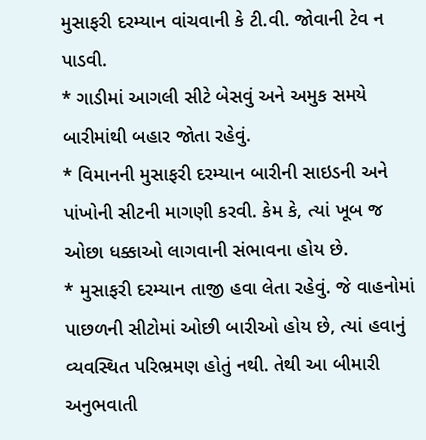મુસાફરી દરમ્યાન વાંચવાની કે ટી.વી. જોવાની ટેવ ન પાડવી.
* ગાડીમાં આગલી સીટે બેસવું અને અમુક સમયે બારીમાંથી બહાર જોતા રહેવું.
* વિમાનની મુસાફરી દરમ્યાન બારીની સાઇડની અને પાંખોની સીટની માગણી કરવી. કેમ કે, ત્યાં ખૂબ જ ઓછા ધક્કાઓ લાગવાની સંભાવના હોય છે.
* મુસાફરી દરમ્યાન તાજી હવા લેતા રહેવું. જે વાહનોમાં પાછળની સીટોમાં ઓછી બારીઓ હોય છે, ત્યાં હવાનું વ્યવસ્થિત પરિભ્રમણ હોતું નથી. તેથી આ બીમારી અનુભવાતી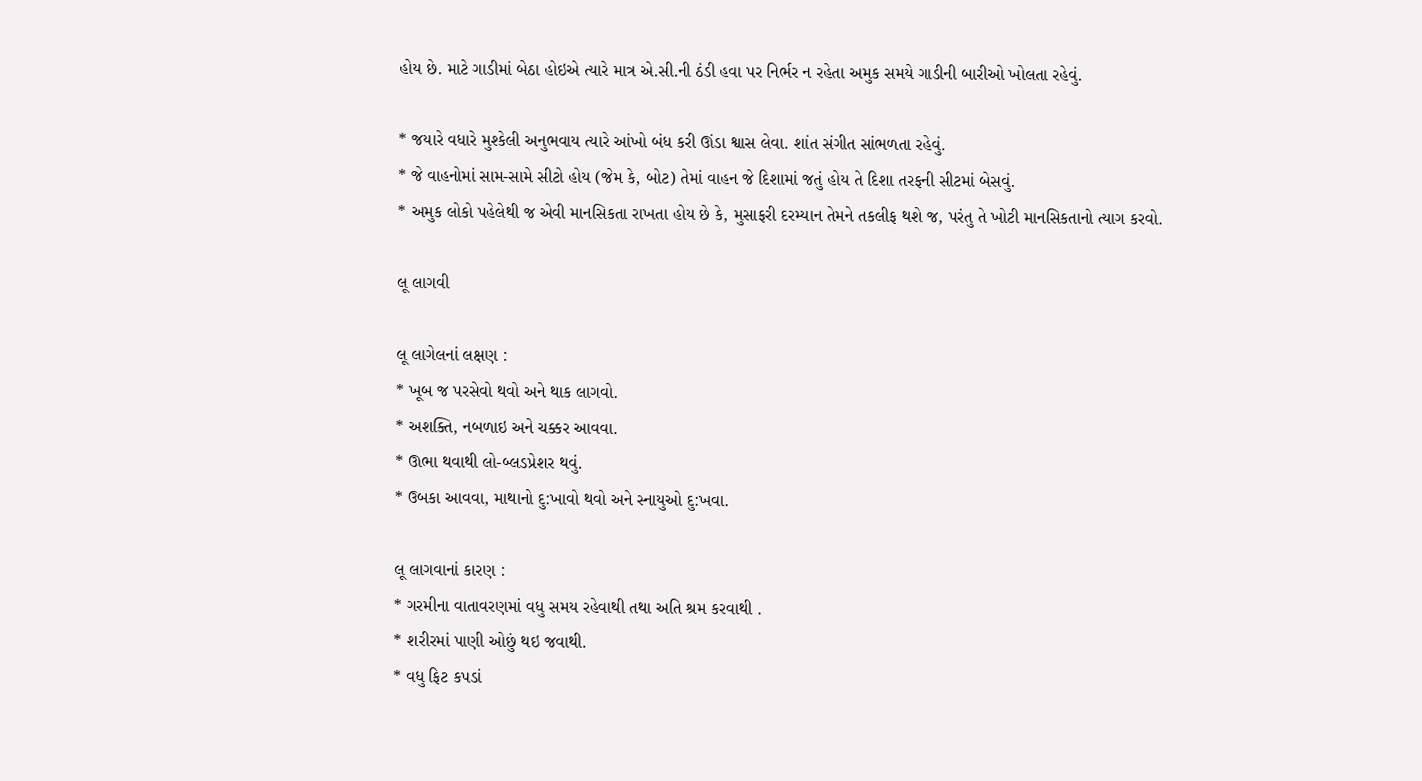હોય છે. માટે ગાડીમાં બેઠા હોઇએ ત્યારે માત્ર એ.સી.ની ઠંડી હવા પર નિર્ભર ન રહેતા અમુક સમયે ગાડીની બારીઓ ખોલતા રહેવું.

* જયારે વધારે મુશ્કેલી અનુભવાય ત્યારે આંખો બંધ કરી ઊંડા શ્વાસ લેવા. શાંત સંગીત સાંભળતા રહેવું.
* જે વાહનોમાં સામ-સામે સીટો હોય (જેમ કે, બોટ) તેમાં વાહન જે દિશામાં જતું હોય તે દિશા તરફની સીટમાં બેસવું.
* અમુક લોકો પહેલેથી જ એવી માનસિકતા રાખતા હોય છે કે, મુસાફરી દરમ્યાન તેમને તકલીફ થશે જ, પરંતુ તે ખોટી માનસિકતાનો ત્યાગ કરવો.

લૂ લાગવી

લૂ લાગેલનાં લક્ષણ :
* ખૂબ જ પરસેવો થવો અને થાક લાગવો.
* અશક્તિ, નબળાઇ અને ચક્કર આવવા.
* ઊભા થવાથી લો-બ્લડપ્રેશર થવું.
* ઉબકા આવવા, માથાનો દુ:ખાવો થવો અને સ્નાયુઓ દુ:ખવા.

લૂ લાગવાનાં કારણ :
* ગરમીના વાતાવરણમાં વધુ સમય રહેવાથી તથા અતિ શ્રમ કરવાથી .
* શરીરમાં પાણી ઓછું થઇ જવાથી.
* વધુ ફિટ કપડાં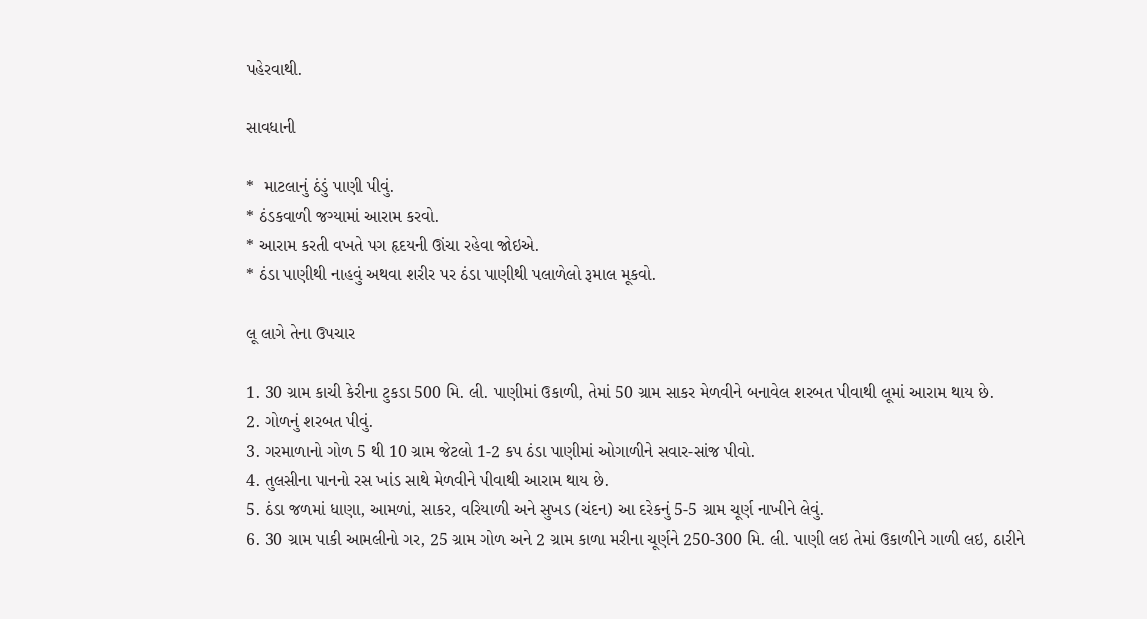પહેરવાથી.

સાવધાની

*  માટલાનું ઠંડું પાણી પીવું.
* ઠંડકવાળી જગ્યામાં આરામ કરવો.
* આરામ કરતી વખતે પગ હૃદયની ઊંચા રહેવા જોઇએ.
* ઠંડા પાણીથી નાહવું અથવા શરીર પર ઠંડા પાણીથી પલાળેલો રૂમાલ મૂકવો.

લૂ લાગે તેના ઉપચાર

1. 30 ગ્રામ કાચી કેરીના ટુકડા 500 મિ. લી. પાણીમાં ઉકાળી, તેમાં 50 ગ્રામ સાકર મેળવીને બનાવેલ શરબત પીવાથી લૂમાં આરામ થાય છે.
2. ગોળનું શરબત પીવું.
3. ગરમાળાનો ગોળ 5 થી 10 ગ્રામ જેટલો 1-2 કપ ઠંડા પાણીમાં ઓગાળીને સવાર-સાંજ પીવો.
4. તુલસીના પાનનો રસ ખાંડ સાથે મેળવીને પીવાથી આરામ થાય છે.
5. ઠંડા જળમાં ધાણા, આમળાં, સાકર, વરિયાળી અને સુખડ (ચંદન) આ દરેકનું 5-5 ગ્રામ ચૂર્ણ નાખીને લેવું.
6. 30 ગ્રામ પાકી આમલીનો ગર, 25 ગ્રામ ગોળ અને 2 ગ્રામ કાળા મરીના ચૂર્ણને 250-300 મિ. લી. પાણી લઇ તેમાં ઉકાળીને ગાળી લઇ, ઠારીને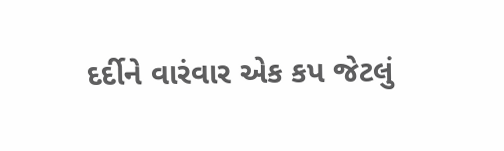દર્દીને વારંવાર એક કપ જેટલું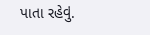પાતા રહેવું.